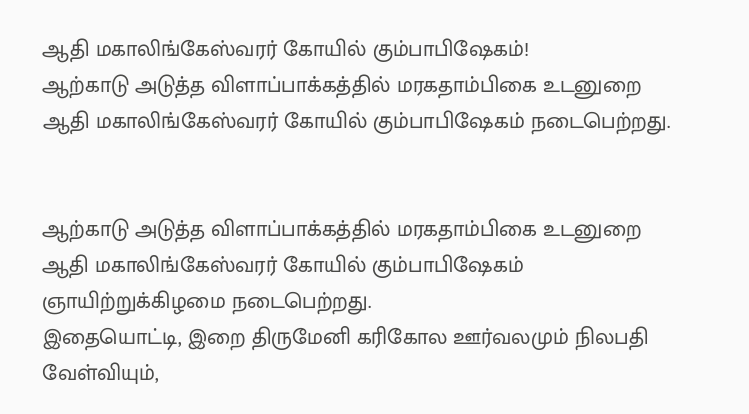ஆதி மகாலிங்கேஸ்வரர் கோயில் கும்பாபிஷேகம்!
ஆற்காடு அடுத்த விளாப்பாக்கத்தில் மரகதாம்பிகை உடனுறை ஆதி மகாலிங்கேஸ்வரர் கோயில் கும்பாபிஷேகம் நடைபெற்றது.


ஆற்காடு அடுத்த விளாப்பாக்கத்தில் மரகதாம்பிகை உடனுறை ஆதி மகாலிங்கேஸ்வரர் கோயில் கும்பாபிஷேகம் ஞாயிற்றுக்கிழமை நடைபெற்றது.
இதையொட்டி, இறை திருமேனி கரிகோல ஊர்வலமும் நிலபதி வேள்வியும்,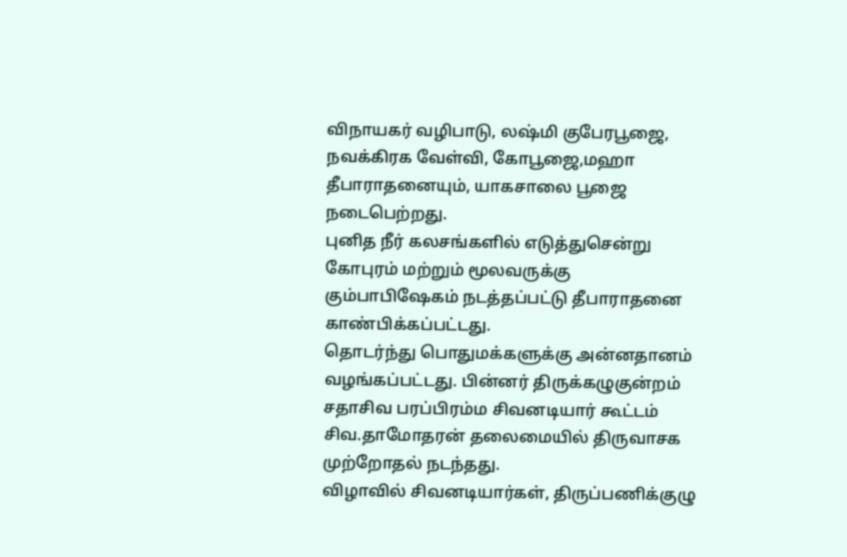விநாயகர் வழிபாடு, லஷ்மி குபேரபூஜை, நவக்கிரக வேள்வி, கோபூஜை,மஹா தீபாராதனையும், யாகசாலை பூஜை நடைபெற்றது.
புனித நீர் கலசங்களில் எடுத்துசென்று கோபுரம் மற்றும் மூலவருக்கு கும்பாபிஷேகம் நடத்தப்பட்டு தீபாராதனை காண்பிக்கப்பட்டது.
தொடர்ந்து பொதுமக்களுக்கு அன்னதானம் வழங்கப்பட்டது. பின்னர் திருக்கழுகுன்றம் சதாசிவ பரப்பிரம்ம சிவனடியார் கூட்டம் சிவ.தாமோதரன் தலைமையில் திருவாசக முற்றோதல் நடந்தது.
விழாவில் சிவனடியார்கள், திருப்பணிக்குழு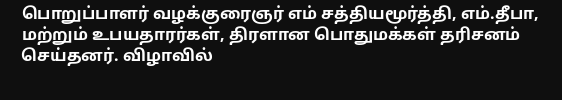பொறுப்பாளர் வழக்குரைஞர் எம் சத்தியமூர்த்தி, எம்.தீபா, மற்றும் உபயதாரர்கள், திரளான பொதுமக்கள் தரிசனம் செய்தனர். விழாவில்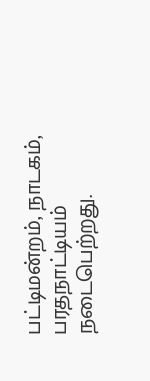பட்டிமன்றம், நாடகம், பரதநாட்டியம் நடைபெற்றது.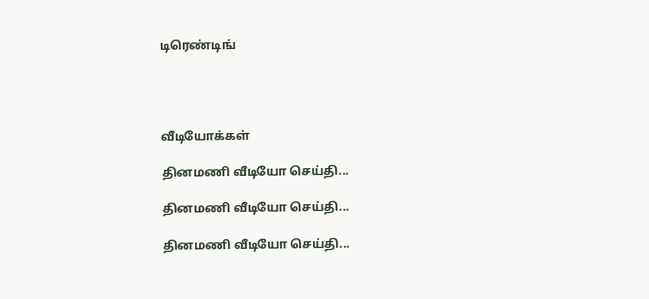டிரெண்டிங்




வீடியோக்கள்

தினமணி வீடியோ செய்தி...

தினமணி வீடியோ செய்தி...

தினமணி வீடியோ செய்தி...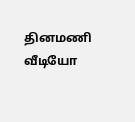தினமணி வீடியோ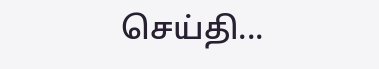செய்தி...